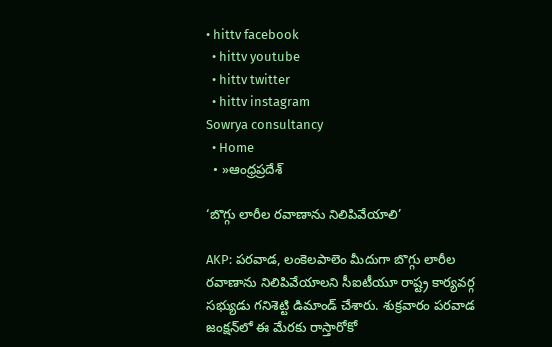• hittv facebook
  • hittv youtube
  • hittv twitter
  • hittv instagram
Sowrya consultancy
  • Home
  • »ఆంధ్రప్రదేశ్

‘బొగ్గు లారీల రవాణాను నిలిపివేయాలి’

AKP: పరవాడ, లంకెలపాలెం మీదుగా బొగ్గు లారీల రవాణాను నిలిపివేయాలని సీఐటీయూ రాష్ట్ర కార్యవర్గ సభ్యుడు గనిశెట్టి డిమాండ్ చేశారు. శుక్రవారం పరవాడ జంక్షన్‌లో ఈ మేరకు రాస్తారోకో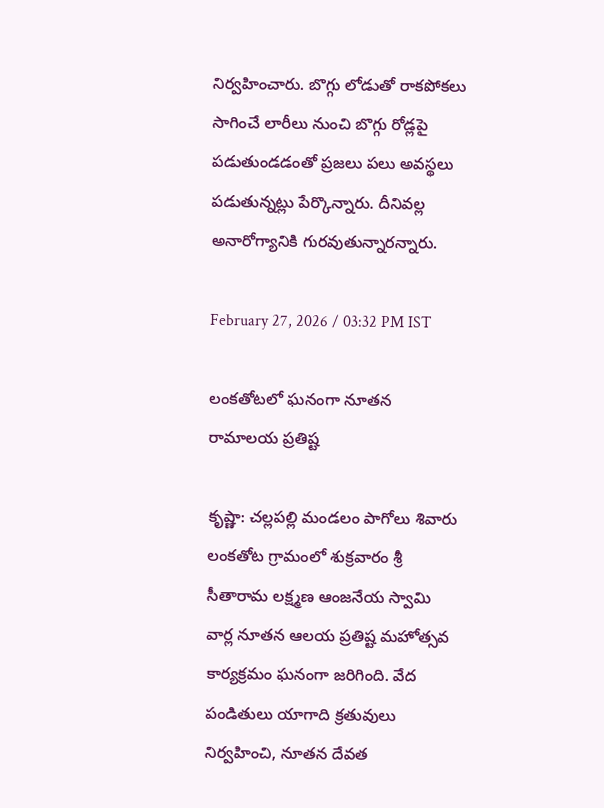నిర్వహించారు. బొగ్గు లోడుతో రాకపోకలు సాగించే లారీలు నుంచి బొగ్గు రోడ్లపై పడుతుండడంతో ప్రజలు పలు అవస్థలు పడుతున్నట్లు పేర్కొన్నారు. దీనివల్ల అనారోగ్యానికి గురవుతున్నారన్నారు.

February 27, 2026 / 03:32 PM IST

లంకతోటలో ఘనంగా నూతన రామాలయ ప్రతిష్ట

కృష్ణా: చల్లపల్లి మండలం పాగోలు శివారు లంకతోట గ్రామంలో శుక్రవారం శ్రీ సీతారామ లక్ష్మణ ఆంజనేయ స్వామి వార్ల నూతన ఆలయ ప్రతిష్ట మహోత్సవ కార్యక్రమం ఘనంగా జరిగింది. వేద పండితులు యాగాది క్రతువులు నిర్వహించి, నూతన దేవత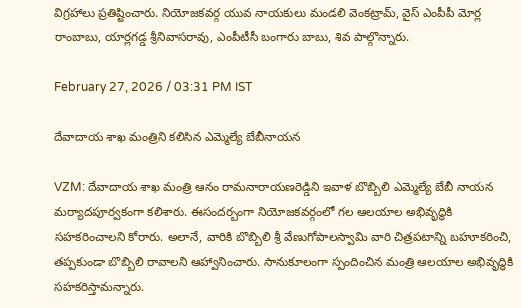విగ్రహాలు ప్రతిష్టించారు. నియోజకవర్గ యువ నాయకులు మండలి వెంకట్రామ్, వైస్ ఎంపీపీ మోర్ల రాంబాబు, యార్లగడ్డ శ్రీనివాసరావు, ఎంపీటీసీ బంగారు బాబు, శివ పాల్గొన్నారు.

February 27, 2026 / 03:31 PM IST

దేవాదాయ శాఖ మంత్రిని కలిసిన ఎమ్మెల్యే బేబీనాయన

VZM: దేవాదాయ శాఖ మంత్రి ఆనం రామనారాయణరెడ్డిని ఇవాళ బొబ్బిలి ఎమ్మెల్యే బేబీ నాయన మర్యాదపూర్వకంగా కలిశారు. ఈసందర్బంగా నియోజకవర్గంలో గల ఆలయాల అభివృద్ధికి సహకరించాలని కోరారు. అలానే, వారికి బొబ్బిలి శ్రీ వేణుగోపాలస్వామి వారి చిత్రపటాన్ని బహూకరించి, తప్పకుండా బొబ్బిలి రావాలని ఆహ్వానించారు. సానుకూలంగా స్పందించిన మంత్రి ఆలయాల అభివృద్ధికి సహకరిస్తామన్నారు.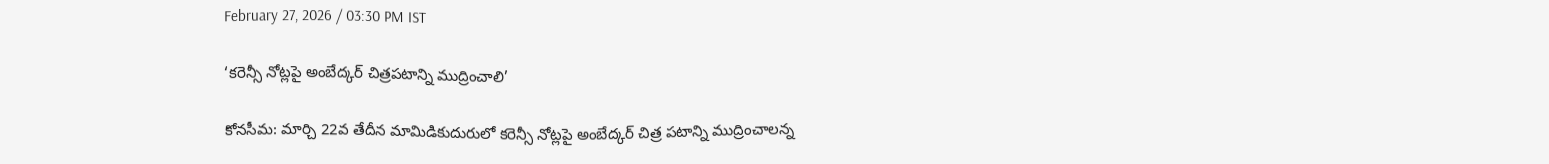February 27, 2026 / 03:30 PM IST

‘కరెన్సీ నోట్లపై అంబేద్కర్ చిత్రపటాన్ని ముద్రించాలి’

కోనసీమ: మార్చి 22వ తేదీన మామిడికుదురులో కరెన్సీ నోట్లపై అంబేద్కర్ చిత్ర పటాన్ని ముద్రించాలన్న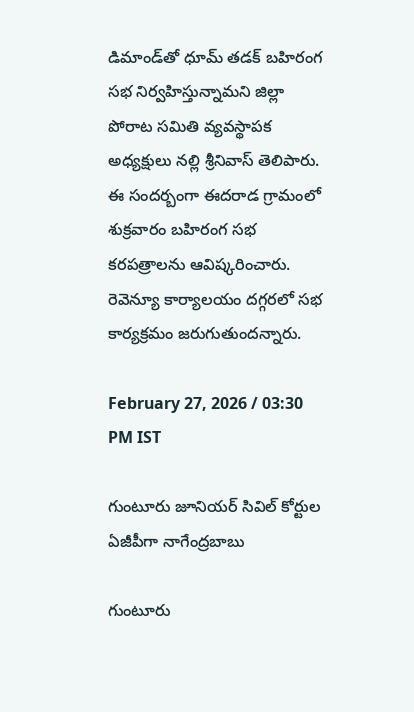డిమాండ్‌తో ధూమ్ తడక్ బహిరంగ సభ నిర్వహిస్తున్నామని జిల్లా పోరాట సమితి వ్యవస్థాపక అధ్యక్షులు నల్లి శ్రీనివాస్ తెలిపారు. ఈ సందర్బంగా ఈదరాడ గ్రామంలో శుక్రవారం బహిరంగ సభ కరపత్రాలను ఆవిష్కరించారు. రెవెన్యూ కార్యాలయం దగ్గరలో సభ కార్యక్రమం జరుగుతుందన్నారు.

February 27, 2026 / 03:30 PM IST

గుంటూరు జూనియర్ సివిల్ కోర్టుల ఏజీపీగా నాగేంద్రబాబు

గుంటూరు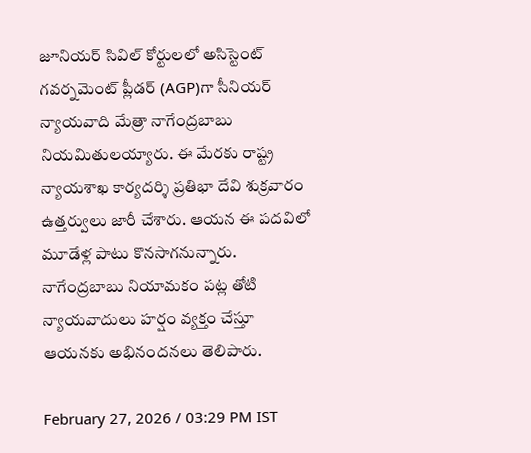జూనియర్ సివిల్ కోర్టులలో అసిస్టెంట్ గవర్నమెంట్ ప్లీడర్ (AGP)గా సీనియర్ న్యాయవాది మేత్రా నాగేంద్రబాబు నియమితులయ్యారు. ఈ మేరకు రాష్ట్ర న్యాయశాఖ కార్యదర్శి ప్రతిభా దేవి శుక్రవారం ఉత్తర్వులు జారీ చేశారు. ఆయన ఈ పదవిలో మూడేళ్ల పాటు కొనసాగనున్నారు. నాగేంద్రబాబు నియామకం పట్ల తోటి న్యాయవాదులు హర్షం వ్యక్తం చేస్తూ ఆయనకు అభినందనలు తెలిపారు.

February 27, 2026 / 03:29 PM IST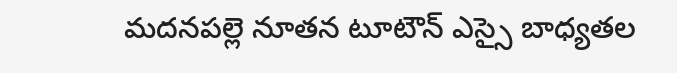మదనపల్లె నూతన టూటౌన్ ఎస్సై బాధ్యతల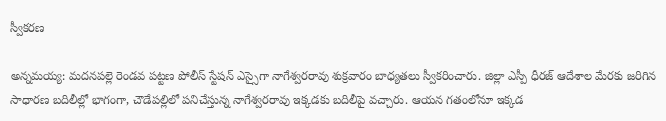స్వీకరణ

అన్నమయ్య: మదనపల్లె రెండవ పట్టణ పోలీస్ స్టేషన్ ఎస్సైగా నాగేశ్వరరావు శుక్రవారం బాధ్యతలు స్వీకరించారు. జిల్లా ఎస్పీ ధీరజ్ ఆదేశాల మేరకు జరిగిన సాధారణ బదిలీల్లో భాగంగా, చౌడేపల్లిలో పనిచేస్తున్న నాగేశ్వరరావు ఇక్కడకు బదిలీపై వచ్చారు. ఆయన గతంలోనూ ఇక్కడ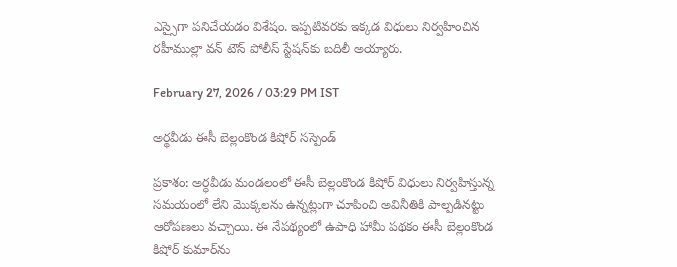ఎస్సైగా పనిచేయడం విశేషం. ఇప్పటివరకు ఇక్కడ విధులు నిర్వహించిన రహీముల్లా వన్ టౌన్ పోలీస్ స్టేషన్‌కు బదిలీ అయ్యారు.

February 27, 2026 / 03:29 PM IST

అర్థవీడు ఈసీ బెల్లంకొండ కిషోర్ సస్పెండ్

ప్రకాశం: అర్ధవీడు మండలంలో ఈసీ బెల్లంకొండ కిషోర్ విధులు నిర్వహిస్తున్న సమయంలో లేని మొక్కలను ఉన్నట్లుగా చూపించి అవినీతికి పాల్పడినట్టు ఆరోపణలు వచ్చాయి. ఈ నేపథ్యంలో ఉపాధి హామీ పథకం ఈసీ బెల్లంకొండ కిషోర్ కుమార్‌ను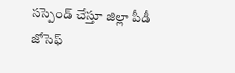సస్పెండ్ చేస్తూ జిల్లా పీడీ జోసెఫ్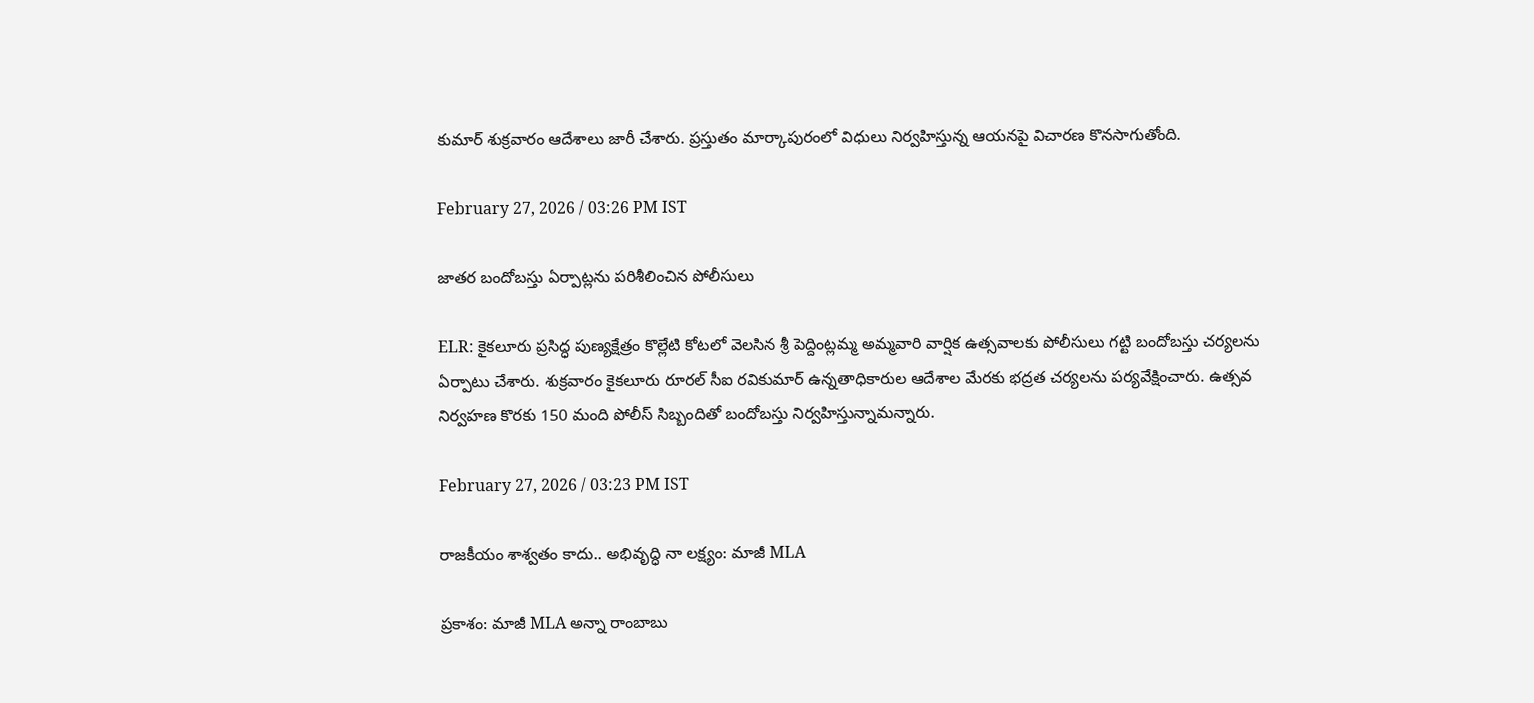కుమార్ శుక్రవారం ఆదేశాలు జారీ చేశారు. ప్రస్తుతం మార్కాపురంలో విధులు నిర్వహిస్తున్న ఆయనపై విచారణ కొనసాగుతోంది.

February 27, 2026 / 03:26 PM IST

జాతర బందోబస్తు ఏర్పాట్లను పరిశీలించిన పోలీసులు

ELR: కైకలూరు ప్రసిద్ధ పుణ్యక్షేత్రం కొల్లేటి కోటలో వెలసిన శ్రీ పెద్దింట్లమ్మ అమ్మవారి వార్షిక ఉత్సవాలకు పోలీసులు గట్టి బందోబస్తు చర్యలను ఏర్పాటు చేశారు. శుక్రవారం కైకలూరు రూరల్ సీఐ రవికుమార్ ఉన్నతాధికారుల ఆదేశాల మేరకు భద్రత చర్యలను పర్యవేక్షించారు. ఉత్సవ నిర్వహణ కొరకు 150 మంది పోలీస్ సిబ్బందితో బందోబస్తు నిర్వహిస్తున్నామన్నారు.

February 27, 2026 / 03:23 PM IST

రాజకీయం శాశ్వతం కాదు.. అభివృద్ధి నా లక్ష్యం: మాజీ MLA

ప్రకాశం: మాజీ MLA అన్నా రాంబాబు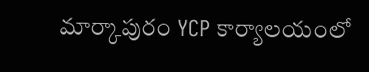మార్కాపురం YCP కార్యాలయంలో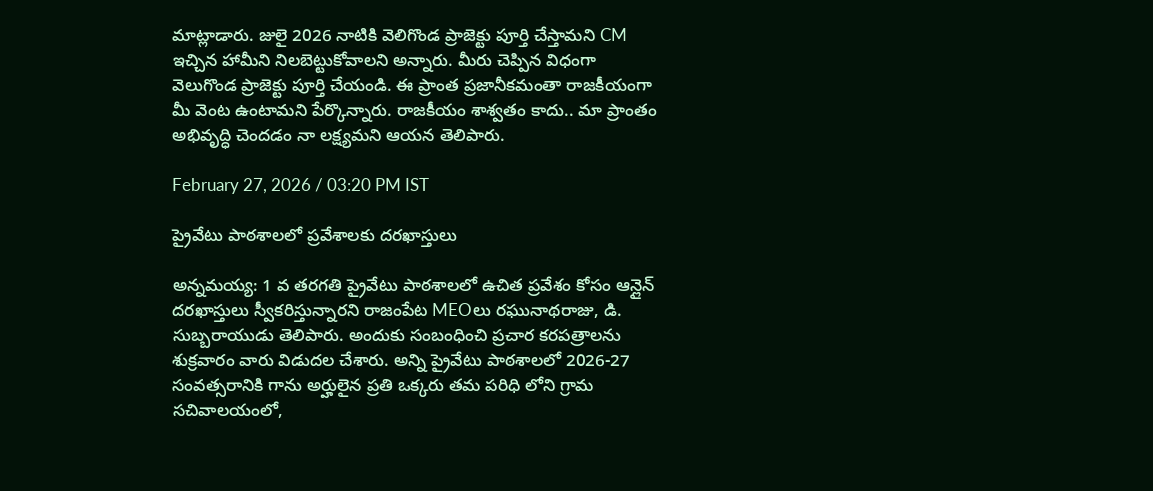మాట్లాడారు. జులై 2026 నాటికి వెలిగొండ ప్రాజెక్టు పూర్తి చేస్తామని CM ఇచ్చిన హామీని నిలబెట్టుకోవాలని అన్నారు. మీరు చెప్పిన విధంగా వెలుగొండ ప్రాజెక్టు పూర్తి చేయండి. ఈ ప్రాంత ప్రజానీకమంతా రాజకీయంగా మీ వెంట ఉంటామని పేర్కొన్నారు. రాజకీయం శాశ్వతం కాదు.. మా ప్రాంతం అభివృద్ధి చెందడం నా లక్ష్యమని ఆయన తెలిపారు.

February 27, 2026 / 03:20 PM IST

ప్రైవేటు పాఠశాలలో ప్రవేశాలకు దరఖాస్తులు

అన్నమయ్య: 1 వ తరగతి ప్రైవేటు పాఠశాలలో ఉచిత ప్రవేశం కోసం ఆన్లైన్ దరఖాస్తులు స్వీకరిస్తున్నారని రాజంపేట MEOలు రఘునాథరాజు, డి. సుబ్బరాయుడు తెలిపారు. అందుకు సంబంధించి ప్రచార కరపత్రాలను శుక్రవారం వారు విడుదల చేశారు. అన్ని ప్రైవేటు పాఠశాలలో 2026-27 సంవత్సరానికి గాను అర్హులైన ప్రతి ఒక్కరు తమ పరిధి లోని గ్రామ సచివాలయంలో,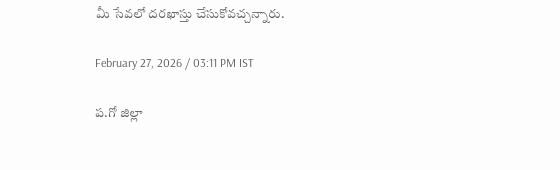మీ సేవలో దరఖాస్తు చేసుకోవచ్చన్నారు.

February 27, 2026 / 03:11 PM IST

ప.గో జిల్లా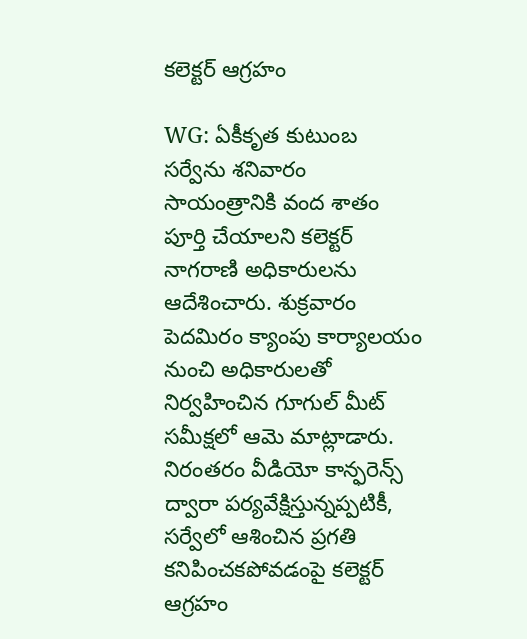కలెక్టర్ ఆగ్రహం

WG: ఏకీకృత కుటుంబ సర్వేను శనివారం సాయంత్రానికి వంద శాతం పూర్తి చేయాలని కలెక్టర్ నాగరాణి అధికారులను ఆదేశించారు. శుక్రవారం పెదమిరం క్యాంపు కార్యాలయం నుంచి అధికారులతో నిర్వహించిన గూగుల్ మీట్ సమీక్షలో ఆమె మాట్లాడారు. నిరంతరం వీడియో కాన్ఫరెన్స్ ద్వారా పర్యవేక్షిస్తున్నప్పటికీ, సర్వేలో ఆశించిన ప్రగతి కనిపించకపోవడంపై కలెక్టర్ ఆగ్రహం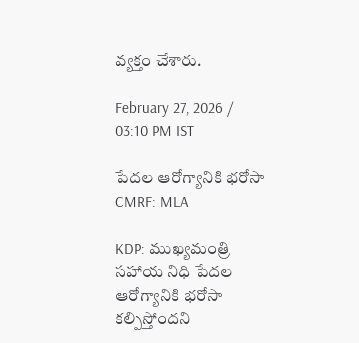వ్యక్తం చేశారు.

February 27, 2026 / 03:10 PM IST

పేదల ఆరోగ్యానికి భరోసా CMRF: MLA

KDP: ముఖ్యమంత్రి సహాయ నిధి పేదల ఆరోగ్యానికి భరోసా కల్పిస్తోందని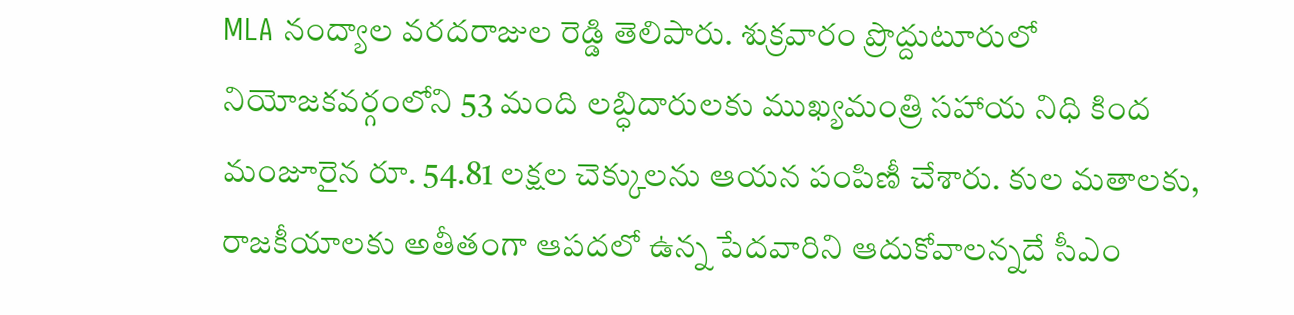MLA నంద్యాల వరదరాజుల రెడ్డి తెలిపారు. శుక్రవారం ప్రొద్దుటూరులో నియోజకవర్గంలోని 53 మంది లబ్ధిదారులకు ముఖ్యమంత్రి సహాయ నిధి కింద మంజూరైన రూ. 54.81 లక్షల చెక్కులను ఆయన పంపిణీ చేశారు. కుల మతాలకు, రాజకీయాలకు అతీతంగా ఆపదలో ఉన్న పేదవారిని ఆదుకోవాలన్నదే సీఎం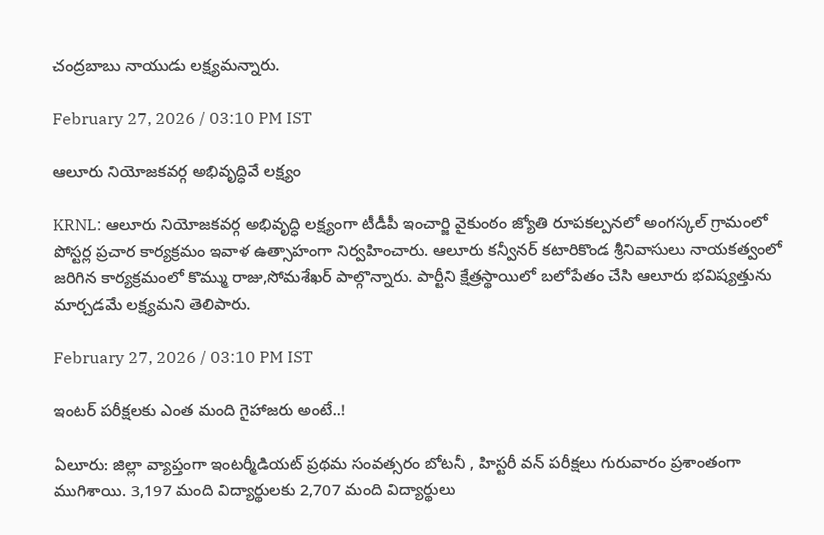చంద్రబాబు నాయుడు లక్ష్యమన్నారు.

February 27, 2026 / 03:10 PM IST

ఆలూరు నియోజకవర్గ అభివృద్ధివే లక్ష్యం

KRNL: ఆలూరు నియోజకవర్గ అభివృద్ధి లక్ష్యంగా టీడీపీ ఇంచార్జి వైకుంఠం జ్యోతి రూపకల్పనలో అంగస్కల్ గ్రామంలో పోస్టర్ల ప్రచార కార్యక్రమం ఇవాళ ఉత్సాహంగా నిర్వహించారు. ఆలూరు కన్వీనర్ కటారికొండ శ్రీనివాసులు నాయకత్వంలో జరిగిన కార్యక్రమంలో కొమ్ము రాజు,సోమశేఖర్ పాల్గొన్నారు. పార్టీని క్షేత్రస్థాయిలో బలోపేతం చేసి ఆలూరు భవిష్యత్తును మార్చడమే లక్ష్యమని తెలిపారు.

February 27, 2026 / 03:10 PM IST

ఇంటర్ పరీక్షలకు ఎంత మంది గైహాజరు అంటే..!

ఏలూరు: జిల్లా వ్యాప్తంగా ఇంటర్మీడియట్ ప్రథమ సంవత్సరం బోటనీ , హిస్టరీ వన్ పరీక్షలు గురువారం ప్రశాంతంగా ముగిశాయి. 3,197 మంది విద్యార్థులకు 2,707 మంది విద్యార్థులు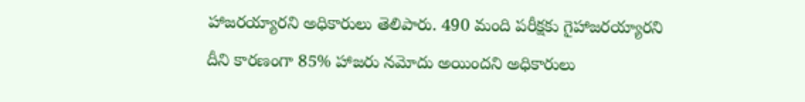హాజరయ్యారని అధికారులు తెలిపారు. 490 మంది పరీక్షకు గైహాజరయ్యారని దీని కారణంగా 85% హాజరు నమోదు అయిందని అధికారులు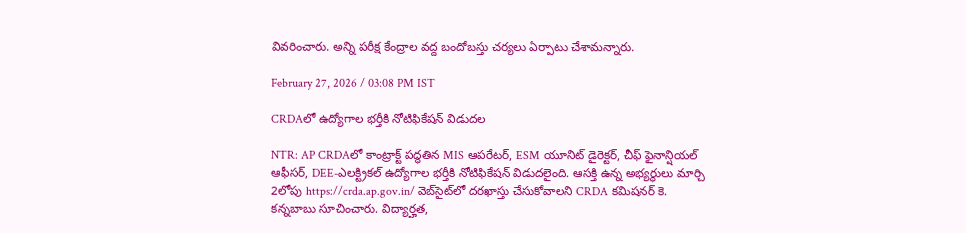వివరించారు. అన్ని పరీక్ష కేంద్రాల వద్ద బందోబస్తు చర్యలు ఏర్పాటు చేశామన్నారు.

February 27, 2026 / 03:08 PM IST

CRDAలో ఉద్యోగాల భర్తీకి నోటిఫికేషన్ విడుదల

NTR: AP CRDAలో కాంట్రాక్ట్ పద్ధతిన MIS ఆపరేటర్, ESM యూనిట్ డైరెక్టర్, చీఫ్ ఫైనాన్షియల్ ఆఫీసర్, DEE-ఎలక్ట్రికల్ ఉద్యోగాల భర్తీకి నోటిఫికేషన్ విడుదలైంది. ఆసక్తి ఉన్న అభ్యర్థులు మార్చి 2లోపు https://crda.ap.gov.in/ వెబ్‌సైట్‌లో దరఖాస్తు చేసుకోవాలని CRDA కమిషనర్ కె. కన్నబాబు సూచించారు. విద్యార్హత,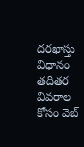దరఖాస్తు విధానం తదితర వివరాల కోసం వెబ్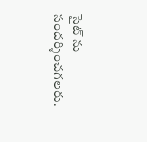సైట్ ను సందర్శించగలరు.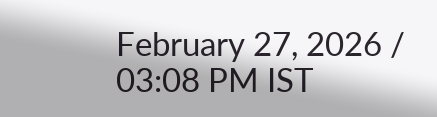February 27, 2026 / 03:08 PM IST